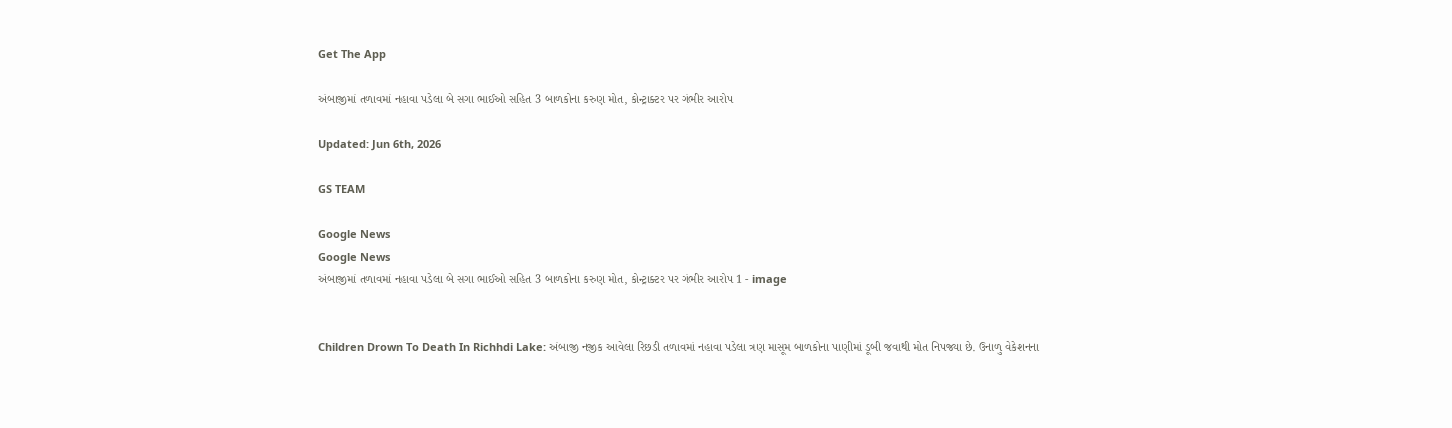Get The App

અંબાજીમાં તળાવમાં નહાવા પડેલા બે સગા ભાઈઓ સહિત 3 બાળકોના કરુણ મોત, કોન્ટ્રાક્ટર પર ગંભીર આરોપ

Updated: Jun 6th, 2026

GS TEAM

Google News
Google News
અંબાજીમાં તળાવમાં નહાવા પડેલા બે સગા ભાઈઓ સહિત 3 બાળકોના કરુણ મોત, કોન્ટ્રાક્ટર પર ગંભીર આરોપ 1 - image


Children Drown To Death In Richhdi Lake: અંબાજી નજીક આવેલા રિછડી તળાવમાં નહાવા પડેલા ત્રણ માસૂમ બાળકોના પાણીમાં ડૂબી જવાથી મોત નિપજ્યા છે. ઉનાળુ વેકેશનના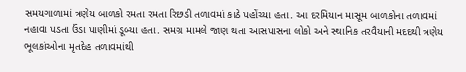સમયગાળામાં ત્રણેય બાળકો રમતા રમતા રિછડી તળાવમાં કાઠે પહોંચ્યા હતા. આ દરમિયાન માસૂમ બાળકોના તળાવમાં નહાવા પડતા ઉંડા પાણીમાં ડૂબ્યા હતા. સમગ્ર મામલે જાણ થતા આસપાસના લોકો અને સ્થાનિક તરવૈયાની મદદથી ત્રણેય ભૂલકાંઓના મૃતદેહ તળાવમાંથી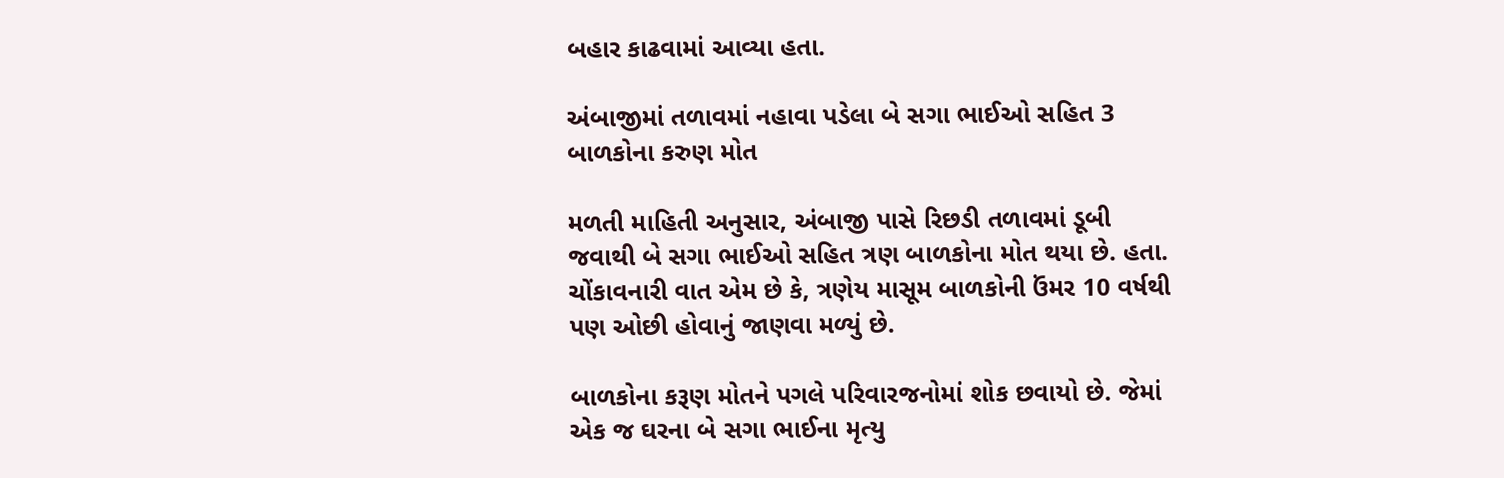બહાર કાઢવામાં આવ્યા હતા.

અંબાજીમાં તળાવમાં નહાવા પડેલા બે સગા ભાઈઓ સહિત 3 બાળકોના કરુણ મોત

મળતી માહિતી અનુસાર, અંબાજી પાસે રિછડી તળાવમાં ડૂબી જવાથી બે સગા ભાઈઓ સહિત ત્રણ બાળકોના મોત થયા છે. હતા. ચોંકાવનારી વાત એમ છે કે, ત્રણેય માસૂમ બાળકોની ઉંમર 10 વર્ષથી પણ ઓછી હોવાનું જાણવા મળ્યું છે.

બાળકોના કરૂણ મોતને પગલે પરિવારજનોમાં શોક છવાયો છે. જેમાં એક જ ઘરના બે સગા ભાઈના મૃત્યુ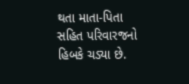થતા માતા-પિતા સહિત પરિવારજનો હિબકે ચડ્યા છે.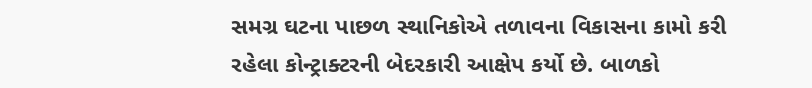સમગ્ર ઘટના પાછળ સ્થાનિકોએ તળાવના વિકાસના કામો કરી રહેલા કોન્ટ્રાક્ટરની બેદરકારી આક્ષેપ કર્યો છે. બાળકો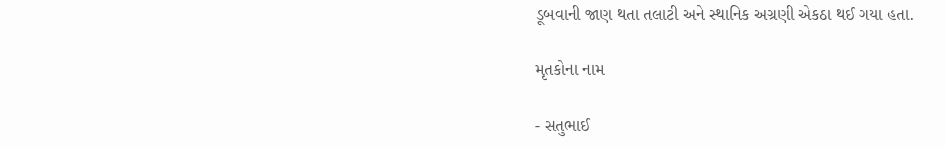ડૂબવાની જાણ થતા તલાટી અને સ્થાનિક અગ્રણી એકઠા થઈ ગયા હતા.

મૃતકોના નામ

- સતુભાઈ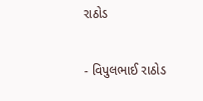રાઠોડ

- વિપુલભાઈ રાઠોડ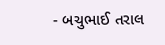- બચુભાઈ તરાલ